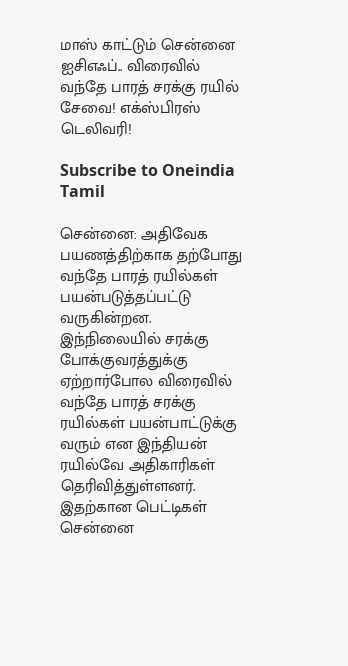மாஸ் காட்டும் சென்னை ஐசிஎஃப்.. விரைவில் வந்தே பாரத் சரக்கு ரயில் சேவை! எக்ஸ்பிரஸ் டெலிவரி!

Subscribe to Oneindia Tamil

சென்னை: அதிவேக பயணத்திற்காக தற்போது வந்தே பாரத் ரயில்கள் பயன்படுத்தப்பட்டு வருகின்றன. இந்நிலையில் சரக்கு போக்குவரத்துக்கு ஏற்றார்போல விரைவில் வந்தே பாரத் சரக்கு ரயில்கள் பயன்பாட்டுக்கு வரும் என இந்தியன் ரயில்வே அதிகாரிகள் தெரிவித்துள்ளனர். இதற்கான பெட்டிகள் சென்னை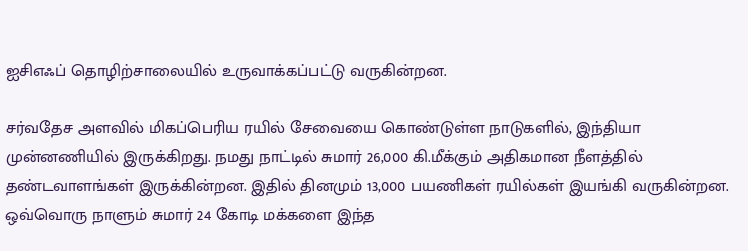ஐசிஎஃப் தொழிற்சாலையில் உருவாக்கப்பட்டு வருகின்றன.

சர்வதேச அளவில் மிகப்பெரிய ரயில் சேவையை கொண்டுள்ள நாடுகளில், இந்தியா முன்னணியில் இருக்கிறது. நமது நாட்டில் சுமார் 26,000 கி.மீக்கும் அதிகமான நீளத்தில் தண்டவாளங்கள் இருக்கின்றன. இதில் தினமும் 13,000 பயணிகள் ரயில்கள் இயங்கி வருகின்றன. ஒவ்வொரு நாளும் சுமார் 24 கோடி மக்களை இந்த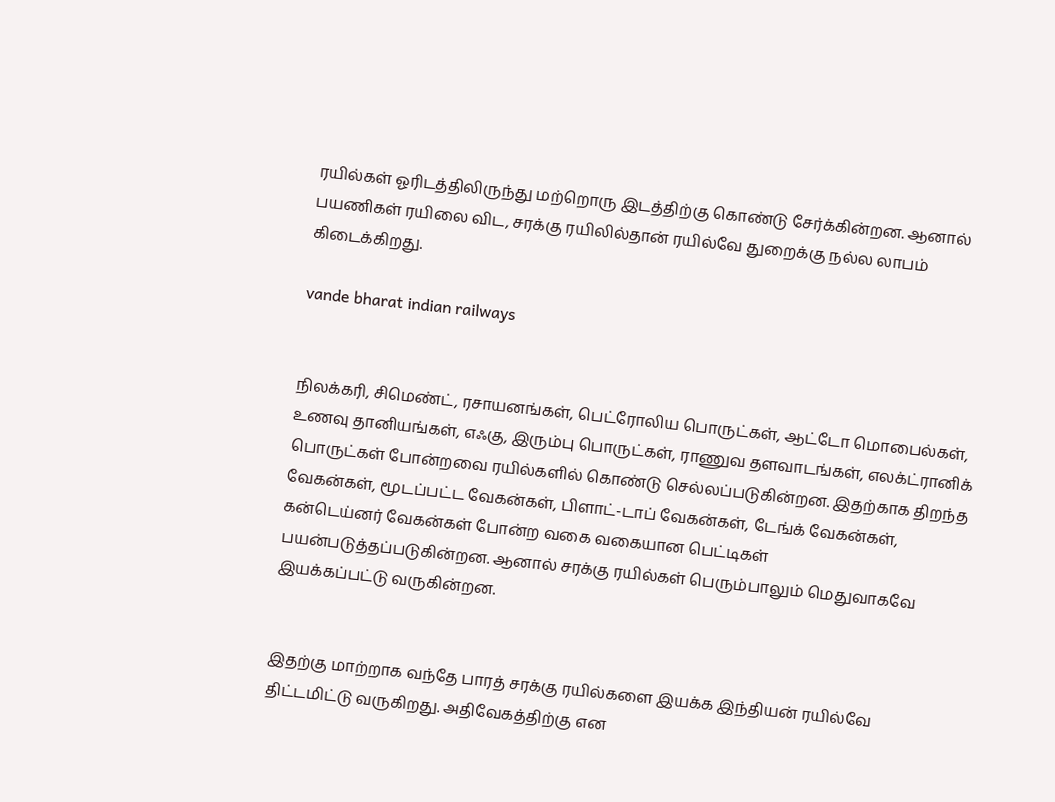ரயில்கள் ஓரிடத்திலிருந்து மற்றொரு இடத்திற்கு கொண்டு சேர்க்கின்றன. ஆனால் பயணிகள் ரயிலை விட, சரக்கு ரயிலில்தான் ரயில்வே துறைக்கு நல்ல லாபம் கிடைக்கிறது.

vande bharat indian railways


நிலக்கரி, சிமெண்ட், ரசாயனங்கள், பெட்ரோலிய பொருட்கள், ஆட்டோ மொபைல்கள், உணவு தானியங்கள், எஃகு, இரும்பு பொருட்கள், ராணுவ தளவாடங்கள், எலக்ட்ரானிக் பொருட்கள் போன்றவை ரயில்களில் கொண்டு செல்லப்படுகின்றன. இதற்காக திறந்த வேகன்கள், மூடப்பட்ட வேகன்கள், பிளாட்-டாப் வேகன்கள், டேங்க் வேகன்கள், கன்டெய்னர் வேகன்கள் போன்ற வகை வகையான பெட்டிகள் பயன்படுத்தப்படுகின்றன. ஆனால் சரக்கு ரயில்கள் பெரும்பாலும் மெதுவாகவே இயக்கப்பட்டு வருகின்றன.


இதற்கு மாற்றாக வந்தே பாரத் சரக்கு ரயில்களை இயக்க இந்தியன் ரயில்வே திட்டமிட்டு வருகிறது. அதிவேகத்திற்கு என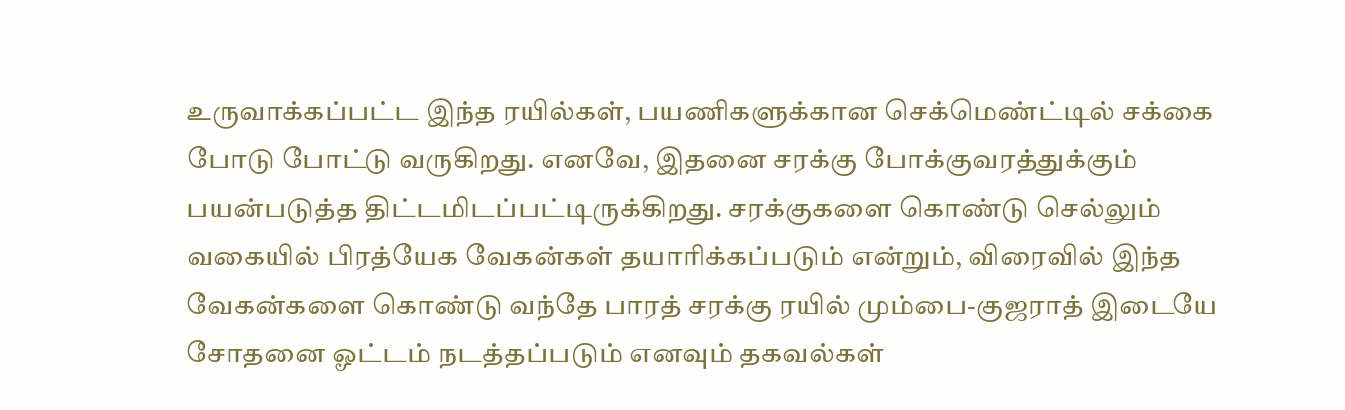உருவாக்கப்பட்ட இந்த ரயில்கள், பயணிகளுக்கான செக்மெண்ட்டில் சக்கை போடு போட்டு வருகிறது. எனவே, இதனை சரக்கு போக்குவரத்துக்கும் பயன்படுத்த திட்டமிடப்பட்டிருக்கிறது. சரக்குகளை கொண்டு செல்லும் வகையில் பிரத்யேக வேகன்கள் தயாரிக்கப்படும் என்றும், விரைவில் இந்த வேகன்களை கொண்டு வந்தே பாரத் சரக்கு ரயில் மும்பை-குஜராத் இடையே சோதனை ஓட்டம் நடத்தப்படும் எனவும் தகவல்கள்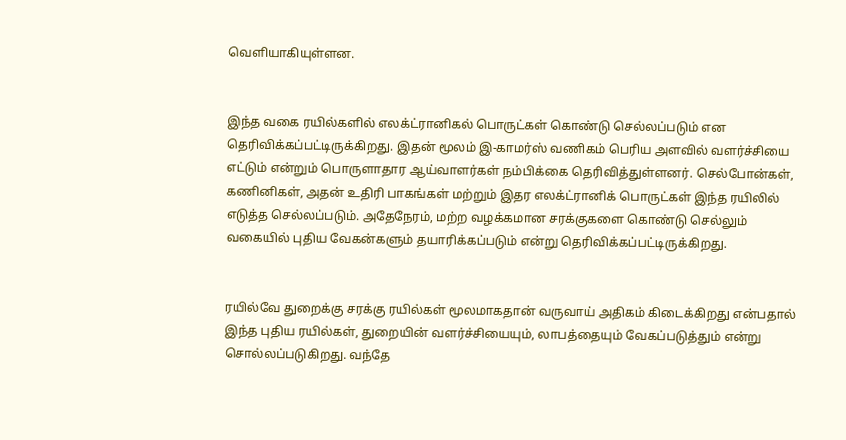வெளியாகியுள்ளன.


இந்த வகை ரயில்களில் எலக்ட்ரானிகல் பொருட்கள் கொண்டு செல்லப்படும் என தெரிவிக்கப்பட்டிருக்கிறது. இதன் மூலம் இ-காமர்ஸ் வணிகம் பெரிய அளவில் வளர்ச்சியை எட்டும் என்றும் பொருளாதார ஆய்வாளர்கள் நம்பிக்கை தெரிவித்துள்ளனர். செல்போன்கள், கணினிகள், அதன் உதிரி பாகங்கள் மற்றும் இதர எலக்ட்ரானிக் பொருட்கள் இந்த ரயிலில் எடுத்த செல்லப்படும். அதேநேரம், மற்ற வழக்கமான சரக்குகளை கொண்டு செல்லும் வகையில் புதிய வேகன்களும் தயாரிக்கப்படும் என்று தெரிவிக்கப்பட்டிருக்கிறது.


ரயில்வே துறைக்கு சரக்கு ரயில்கள் மூலமாகதான் வருவாய் அதிகம் கிடைக்கிறது என்பதால் இந்த புதிய ரயில்கள், துறையின் வளர்ச்சியையும், லாபத்தையும் வேகப்படுத்தும் என்று சொல்லப்படுகிறது. வந்தே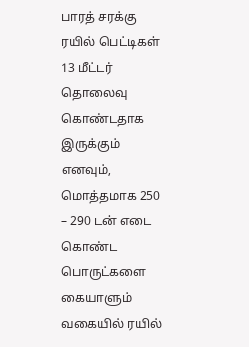பாரத் சரக்கு ரயில் பெட்டிகள் 13 மீட்டர் தொலைவு கொண்டதாக இருக்கும் எனவும், மொத்தமாக 250 – 290 டன் எடை கொண்ட பொருட்களை கையாளும் வகையில் ரயில்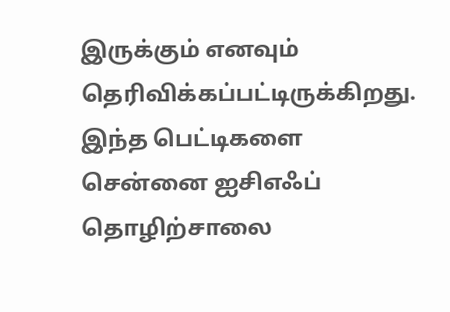இருக்கும் எனவும் தெரிவிக்கப்பட்டிருக்கிறது. இந்த பெட்டிகளை சென்னை ஐசிஎஃப் தொழிற்சாலை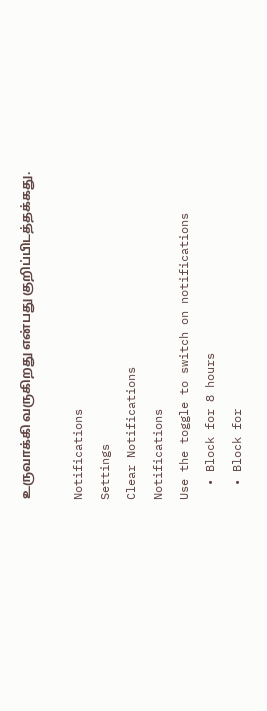உருவாக்கி வருகிறது என்பது குறிப்பிடத்தக்கது.

Notifications
Settings
Clear Notifications
Notifications
Use the toggle to switch on notifications
  • Block for 8 hours
  • Block for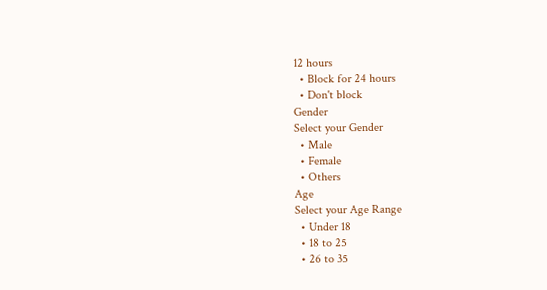12 hours
  • Block for 24 hours
  • Don't block
Gender
Select your Gender
  • Male
  • Female
  • Others
Age
Select your Age Range
  • Under 18
  • 18 to 25
  • 26 to 35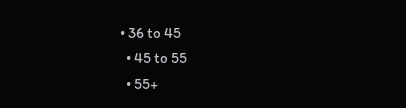• 36 to 45
  • 45 to 55
  • 55+